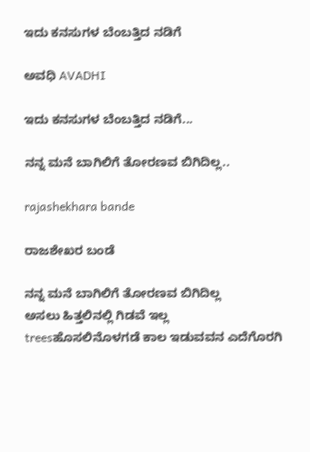ಇದು ಕನಸುಗಳ ಬೆಂಬತ್ತಿದ ನಡಿಗೆ‍

ಅವಧಿ AVADHI

ಇದು ಕನಸುಗಳ ಬೆಂಬತ್ತಿದ ನಡಿಗೆ...

ನನ್ನ ಮನೆ ಬಾಗಿಲಿಗೆ ತೋರಣವ ಬಿಗಿದಿಲ್ಲ..

rajashekhara bande

ರಾಜಶೇಖರ ಬಂಡೆ

ನನ್ನ ಮನೆ ಬಾಗಿಲಿಗೆ ತೋರಣವ ಬಿಗಿದಿಲ್ಲ
ಅಸಲು ಹಿತ್ತಲಿನಲ್ಲಿ ಗಿಡವೆ ಇಲ್ಲ
treesಹೊಸಲಿನೊಳಗಡೆ ಕಾಲ ಇಡುವವನ ಎದೆಗೊರಗಿ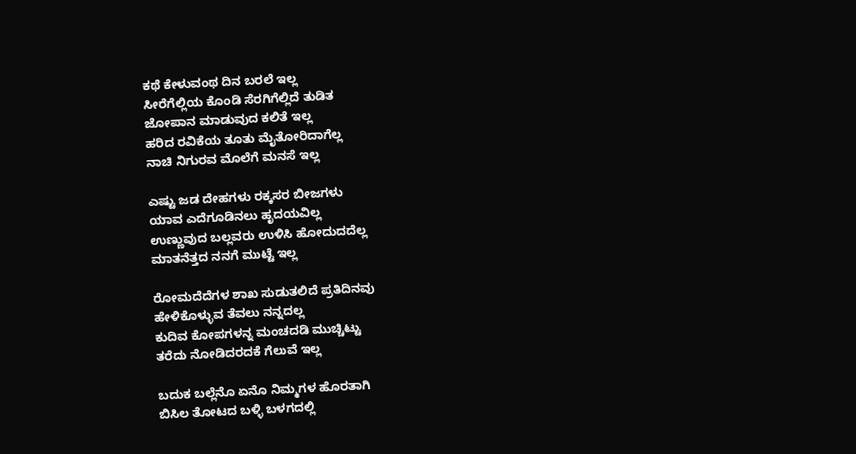ಕಥೆ ಕೇಳುವಂಥ ದಿನ ಬರಲೆ ಇಲ್ಲ
ಸೀರೆಗೆಲ್ಲಿಯ ಕೊಂಡಿ ಸೆರಗಿಗೆಲ್ಲಿದೆ ತುಡಿತ
ಜೋಪಾನ ಮಾಡುವುದ ಕಲಿತೆ ಇಲ್ಲ
ಹರಿದ ರವಿಕೆಯ ತೂತು ಮೈತೋರಿದಾಗೆಲ್ಲ
ನಾಚಿ ನಿಗುರವ ಮೊಲೆಗೆ ಮನಸೆ ಇಲ್ಲ

ಎಷ್ಟು ಜಡ ದೇಹಗಳು ರಕ್ಕಸರ ಬೀಜಗಳು
ಯಾವ ಎದೆಗೂಡಿನಲು ಹೃದಯವಿಲ್ಲ
ಉಣ್ಣುವುದ ಬಲ್ಲವರು ಉಳಿಸಿ ಹೋದುದದೆಲ್ಲ
ಮಾತನೆತ್ತದ ನನಗೆ ಮುಟ್ಟೆ ಇಲ್ಲ

ರೋಮದೆದೆಗಳ ಶಾಖ ಸುಡುತಲಿದೆ ಪ್ರತಿದಿನವು
ಹೇಳಿಕೊಳ್ಳುವ ತೆವಲು ನನ್ನದಲ್ಲ
ಕುದಿವ ಕೋಪಗಳನ್ನ ಮಂಚದಡಿ ಮುಚ್ಚಿಟ್ಟು
ತರೆದು ನೋಡಿದರದಕೆ ಗೆಲುವೆ ಇಲ್ಲ

ಬದುಕ ಬಲ್ಲೆನೊ ಏನೊ ನಿಮ್ಮಗಳ ಹೊರತಾಗಿ
ಬಿಸಿಲ ತೋಟದ ಬಳ್ಳಿ ಬಳಗದಲ್ಲಿ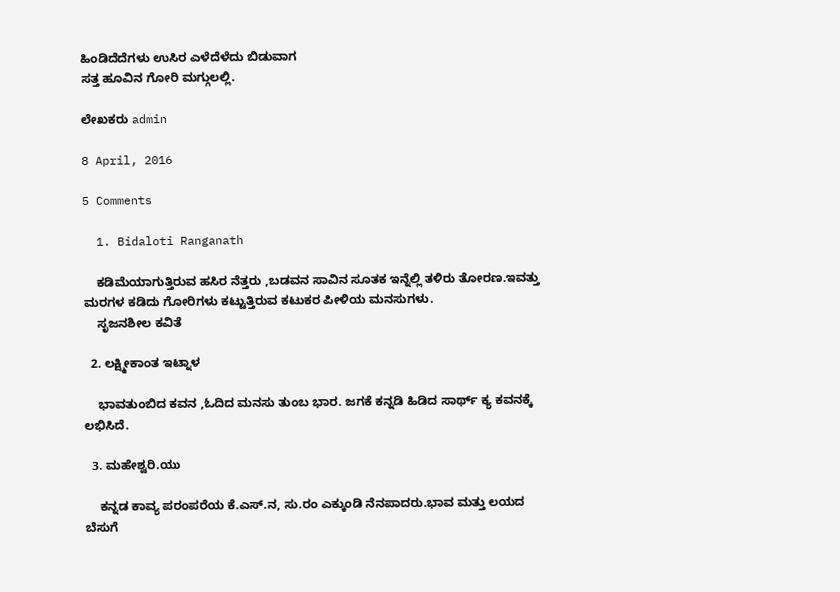ಹಿಂಡಿದೆದೆಗಳು ಉಸಿರ ಎಳೆದೆಳೆದು ಬಿಡುವಾಗ
ಸತ್ತ ಹೂವಿನ ಗೋರಿ ಮಗ್ಗುಲಲ್ಲಿ.

ಲೇಖಕರು admin

8 April, 2016

5 Comments

  1. Bidaloti Ranganath

    ಕಡಿಮೆಯಾಗುತ್ತಿರುವ ಹಸಿರ ನೆತ್ತರು ,ಬಡವನ ಸಾವಿನ ಸೂತಕ ಇನ್ನೆಲ್ಲಿ ತಳಿರು ತೋರಣ.ಇವತ್ತು ಮರಗಳ ಕಡಿದು ಗೋರಿಗಳು ಕಟ್ಟುತ್ತಿರುವ ಕಟುಕರ ಪೀಳಿಯ ಮನಸುಗಳು.
    ಸೃಜನಶೀಲ ಕವಿತೆ

  2. ಲಕ್ಷ್ಮೀಕಾಂತ ಇಟ್ನಾಳ

    ಭಾವತುಂಬಿದ ಕವನ ,ಓದಿದ ಮನಸು ತುಂಬ ಭಾರ. ಜಗಕೆ ಕನ್ನಡಿ ಹಿಡಿದ ಸಾರ್ಥ್ ಕ್ಯ ಕವನಕ್ಕೆ ಲಭಿಸಿದೆ.

  3. ಮಹೇಶ್ವರಿ.ಯು

    ಕನ್ನಡ ಕಾವ್ಯ ಪರಂಪರೆಯ ಕೆ.ಎಸ್.ನ, ಸು.ರಂ ಎಕ್ಕುಂಡಿ ನೆನಪಾದರು.ಭಾವ ಮತ್ತು ಲಯದ ಬೆಸುಗೆ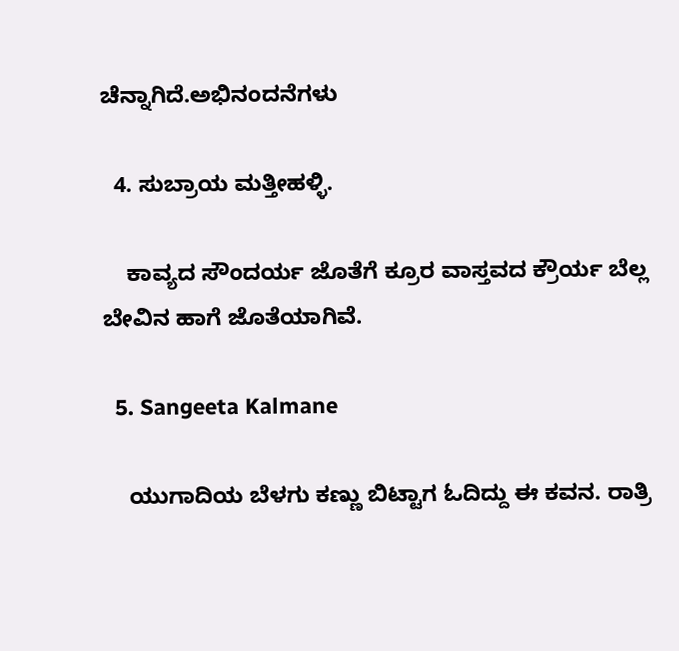ಚೆನ್ನಾಗಿದೆ.ಅಭಿನಂದನೆಗಳು

  4. ಸುಬ್ರಾಯ ಮತ್ತೀಹಳ್ಳಿ.

    ಕಾವ್ಯದ ಸೌಂದರ್ಯ ಜೊತೆಗೆ ಕ್ರೂರ ವಾಸ್ತವದ ಕ್ರೌರ್ಯ ಬೆಲ್ಲ ಬೇವಿನ ಹಾಗೆ ಜೊತೆಯಾಗಿವೆ.

  5. Sangeeta Kalmane

    ಯುಗಾದಿಯ ಬೆಳಗು ಕಣ್ಣು ಬಿಟ್ಟಾಗ ಓದಿದ್ದು ಈ ಕವನ. ರಾತ್ರಿ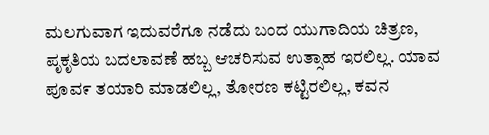ಮಲಗುವಾಗ ಇದುವರೆಗೂ ನಡೆದು ಬಂದ ಯುಗಾದಿಯ ಚಿತ್ರಣ, ಪೃಕೃತಿಯ ಬದಲಾವಣೆ ಹಬ್ಬ ಆಚರಿಸುವ ಉತ್ಸಾಹ ಇರಲಿಲ್ಲ. ಯಾವ ಪೂವ೯ ತಯಾರಿ ಮಾಡಲಿಲ್ಲ, ತೋರಣ ಕಟ್ಟಿರಲಿಲ್ಲ, ಕವನ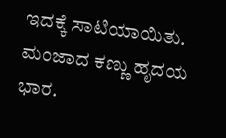ಇದಕ್ಕೆ ಸಾಟಿಯಾಯಿತು. ಮಂಜಾದ ಕಣ್ಣು ಹೃದಯ ಭಾರ.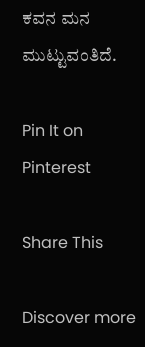ಕವನ ಮನ ಮುಟ್ಟುವಂತಿದೆ.

Pin It on Pinterest

Share This

Discover more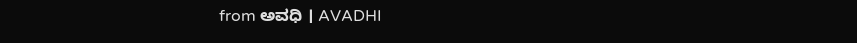from ಅವಧಿ । AVADHI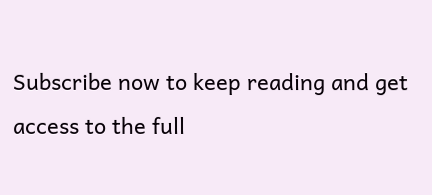Subscribe now to keep reading and get access to the full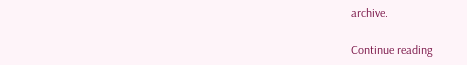archive.

Continue reading